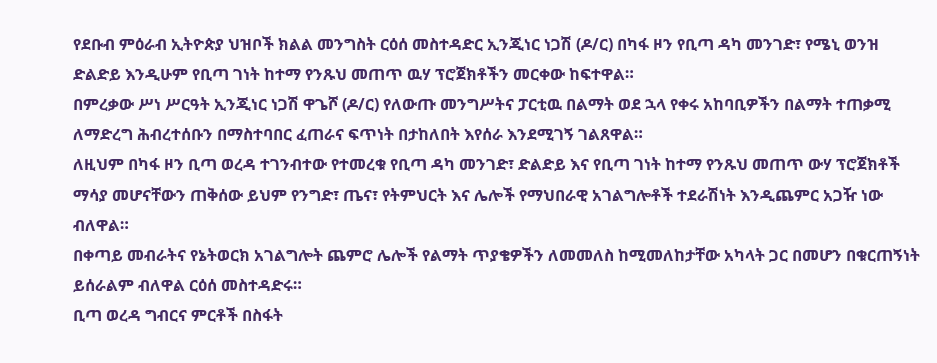የደቡብ ምዕራብ ኢትዮጵያ ህዝቦች ክልል መንግስት ርዕሰ መስተዳድር ኢንጂነር ነጋሽ (ዶ/ር) በካፋ ዞን የቢጣ ዳካ መንገድ፣ የሜኒ ወንዝ ድልድይ እንዲሁም የቢጣ ገነት ከተማ የንጹህ መጠጥ ዉሃ ፕሮጀክቶችን መርቀው ከፍተዋል።
በምረቃው ሥነ ሥርዓት ኢንጂነር ነጋሽ ዋጌሾ (ዶ/ር) የለውጡ መንግሥትና ፓርቲዉ በልማት ወደ ኋላ የቀሩ አከባቢዎችን በልማት ተጠቃሚ ለማድረግ ሕብረተሰቡን በማስተባበር ፈጠራና ፍጥነት በታከለበት እየሰራ እንደሚገኝ ገልጸዋል።
ለዚህም በካፋ ዞን ቢጣ ወረዳ ተገንብተው የተመረቁ የቢጣ ዳካ መንገድ፣ ድልድይ እና የቢጣ ገነት ከተማ የንጹህ መጠጥ ውሃ ፕሮጀክቶች ማሳያ መሆናቸውን ጠቅሰው ይህም የንግድ፣ ጤና፣ የትምህርት እና ሌሎች የማህበራዊ አገልግሎቶች ተደራሽነት እንዲጨምር አጋዥ ነው ብለዋል።
በቀጣይ መብራትና የኔትወርክ አገልግሎት ጨምሮ ሌሎች የልማት ጥያቄዎችን ለመመለስ ከሚመለከታቸው አካላት ጋር በመሆን በቁርጠኝነት ይሰራልም ብለዋል ርዕሰ መስተዳድሩ።
ቢጣ ወረዳ ግብርና ምርቶች በስፋት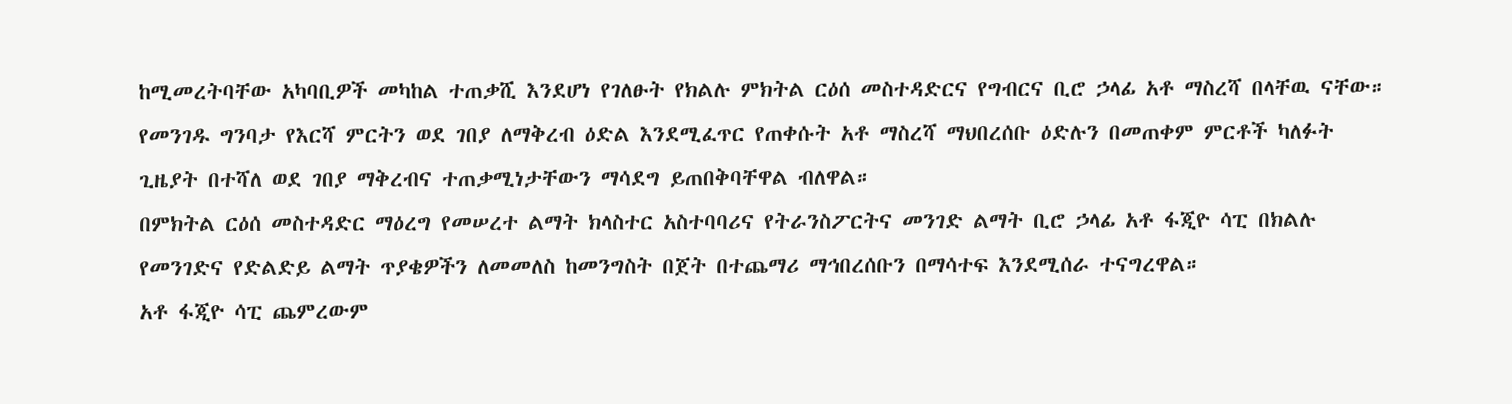ከሚመረትባቸው አካባቢዎች መካከል ተጠቃሺ እንደሆነ የገለፁት የክልሉ ምክትል ርዕሰ መስተዳድርና የግብርና ቢሮ ኃላፊ አቶ ማስረሻ በላቸዉ ናቸው።
የመንገዱ ግንባታ የእርሻ ምርትን ወደ ገበያ ለማቅረብ ዕድል እንደሚፈጥር የጠቀሱት አቶ ማስረሻ ማህበረሰቡ ዕድሉን በመጠቀም ምርቶች ካለፉት ጊዜያት በተሻለ ወደ ገበያ ማቅረብና ተጠቃሚነታቸውን ማሳደግ ይጠበቅባቸዋል ብለዋል።
በምክትል ርዕሰ መስተዳድር ማዕረግ የመሠረተ ልማት ክላስተር አስተባባሪና የትራንስፖርትና መንገድ ልማት ቢሮ ኃላፊ አቶ ፋጂዮ ሳፒ በክልሉ የመንገድና የድልድይ ልማት ጥያቄዎችን ለመመለስ ከመንግስት በጀት በተጨማሪ ማኅበረሰቡን በማሳተፍ እንደሚሰራ ተናግረዋል።
አቶ ፋጂዮ ሳፒ ጨምረውም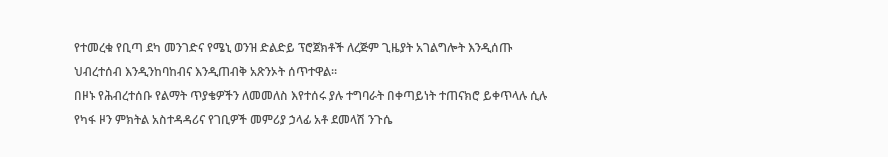የተመረቁ የቢጣ ደካ መንገድና የሜኒ ወንዝ ድልድይ ፕሮጀክቶች ለረጅም ጊዜያት አገልግሎት እንዲሰጡ ህብረተሰብ እንዲንከባከብና እንዲጠብቅ አጽንኦት ሰጥተዋል።
በዞኑ የሕብረተሰቡ የልማት ጥያቄዎችን ለመመለስ እየተሰሩ ያሉ ተግባራት በቀጣይነት ተጠናክሮ ይቀጥላሉ ሲሉ የካፋ ዞን ምክትል አስተዳዳሪና የገቢዎች መምሪያ ኃላፊ አቶ ደመላሽ ንጉሴ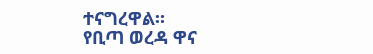ተናግረዋል።
የቢጣ ወረዳ ዋና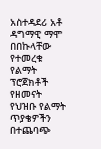አስተዳደሪ አቶ ዳግማዊ ማሞ በበኩላቸው የተመረቁ የልማት ፕሮጀክቶች የዘመናት የህዝቡ የልማት ጥያቄዎችን በተጨባጭ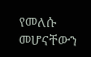የመለሱ መሆናቸውን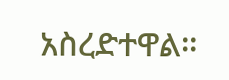አስረድተዋል።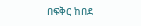በፍቅር ከበደ